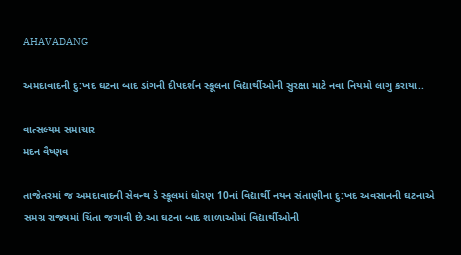AHAVADANG

અમદાવાદની દુ:ખદ ઘટના બાદ ડાંગની દીપદર્શન સ્કૂલના વિદ્યાર્થીઓની સુરક્ષા માટે નવા નિયમો લાગુ કરાયા..

વાત્સલ્યમ સમાચાર
મદન વૈષ્ણવ

તાજેતરમાં જ અમદાવાદની સેવન્થ ડે સ્કૂલમાં ધોરણ 10નાં વિદ્યાર્થી નયન સંતાણીના દુ:ખદ અવસાનની ઘટનાએ સમગ્ર રાજ્યમાં ચિંતા જગાવી છે.આ ઘટના બાદ શાળાઓમાં વિદ્યાર્થીઓની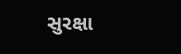સુરક્ષા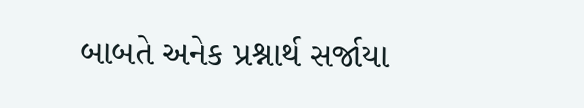બાબતે અનેક પ્રશ્નાર્થ સર્જાયા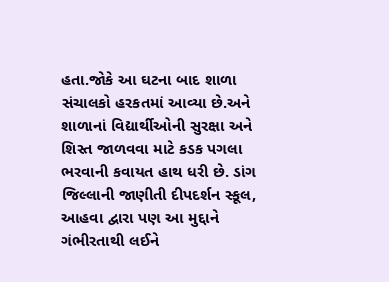હતા.જોકે આ ઘટના બાદ શાળા સંચાલકો હરકતમાં આવ્યા છે.અને શાળાનાં વિદ્યાર્થીઓની સુરક્ષા અને શિસ્ત જાળવવા માટે કડક પગલા ભરવાની કવાયત હાથ ધરી છે. ડાંગ જિલ્લાની જાણીતી દીપદર્શન સ્કૂલ, આહવા દ્વારા પણ આ મુદ્દાને ગંભીરતાથી લઈને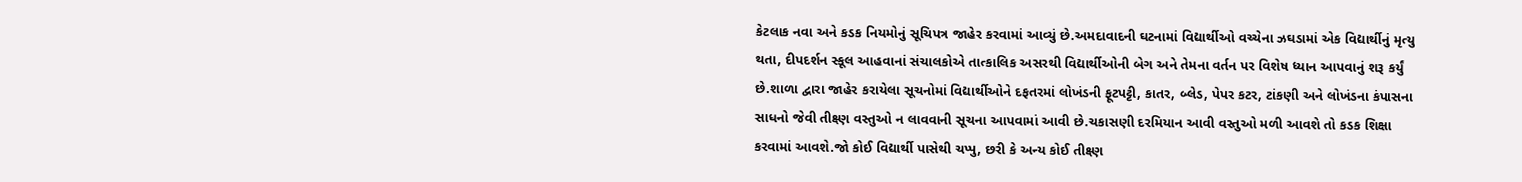કેટલાક નવા અને કડક નિયમોનું સૂચિપત્ર જાહેર કરવામાં આવ્યું છે.અમદાવાદની ઘટનામાં વિદ્યાર્થીઓ વચ્ચેના ઝઘડામાં એક વિદ્યાર્થીનું મૃત્યુ થતા, દીપદર્શન સ્કૂલ આહવાનાં સંચાલકોએ તાત્કાલિક અસરથી વિદ્યાર્થીઓની બેગ અને તેમના વર્તન પર વિશેષ ધ્યાન આપવાનું શરૂ કર્યું છે.શાળા દ્વારા જાહેર કરાયેલા સૂચનોમાં વિદ્યાર્થીઓને દફતરમાં લોખંડની ફૂટપટ્ટી, કાતર, બ્લેડ, પેપર કટર, ટાંકણી અને લોખંડના કંપાસના સાધનો જેવી તીક્ષ્ણ વસ્તુઓ ન લાવવાની સૂચના આપવામાં આવી છે.ચકાસણી દરમિયાન આવી વસ્તુઓ મળી આવશે તો કડક શિક્ષા કરવામાં આવશે.જો કોઈ વિદ્યાર્થી પાસેથી ચપ્પુ, છરી કે અન્ય કોઈ તીક્ષ્ણ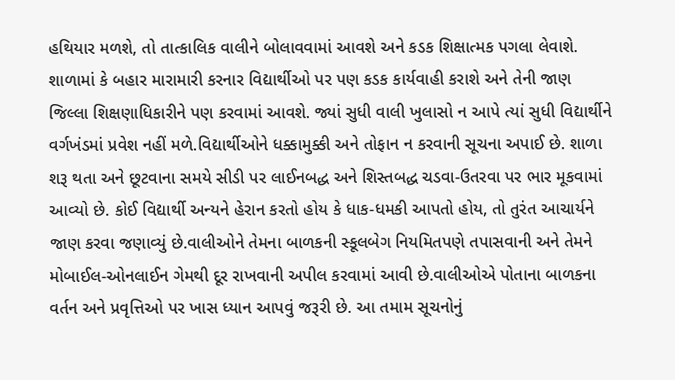હથિયાર મળશે, તો તાત્કાલિક વાલીને બોલાવવામાં આવશે અને કડક શિક્ષાત્મક પગલા લેવાશે. શાળામાં કે બહાર મારામારી કરનાર વિદ્યાર્થીઓ પર પણ કડક કાર્યવાહી કરાશે અને તેની જાણ જિલ્લા શિક્ષણાધિકારીને પણ કરવામાં આવશે. જ્યાં સુધી વાલી ખુલાસો ન આપે ત્યાં સુધી વિદ્યાર્થીને વર્ગખંડમાં પ્રવેશ નહીં મળે.વિદ્યાર્થીઓને ધક્કામુક્કી અને તોફાન ન કરવાની સૂચના અપાઈ છે. શાળા શરૂ થતા અને છૂટવાના સમયે સીડી પર લાઈનબદ્ધ અને શિસ્તબદ્ધ ચડવા-ઉતરવા પર ભાર મૂકવામાં આવ્યો છે. કોઈ વિદ્યાર્થી અન્યને હેરાન કરતો હોય કે ધાક-ધમકી આપતો હોય, તો તુરંત આચાર્યને જાણ કરવા જણાવ્યું છે.વાલીઓને તેમના બાળકની સ્કૂલબેગ નિયમિતપણે તપાસવાની અને તેમને મોબાઈલ-ઓનલાઈન ગેમથી દૂર રાખવાની અપીલ કરવામાં આવી છે.વાલીઓએ પોતાના બાળકના વર્તન અને પ્રવૃત્તિઓ પર ખાસ ધ્યાન આપવું જરૂરી છે. આ તમામ સૂચનોનું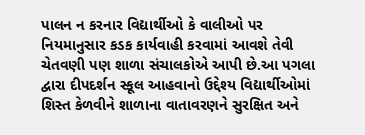પાલન ન કરનાર વિદ્યાર્થીઓ કે વાલીઓ પર નિયમાનુસાર કડક કાર્યવાહી કરવામાં આવશે તેવી ચેતવણી પણ શાળા સંચાલકોએ આપી છે.આ પગલા દ્વારા દીપદર્શન સ્કૂલ આહવાનો ઉદ્દેશ્ય વિદ્યાર્થીઓમાં શિસ્ત કેળવીને શાળાના વાતાવરણને સુરક્ષિત અને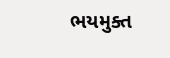ભયમુક્ત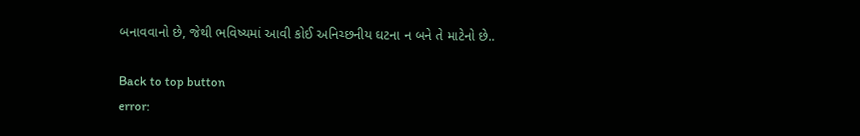બનાવવાનો છે, જેથી ભવિષ્યમાં આવી કોઈ અનિચ્છનીય ઘટના ન બને તે માટેનો છે..

Back to top button
error: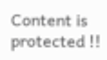Content is protected !!